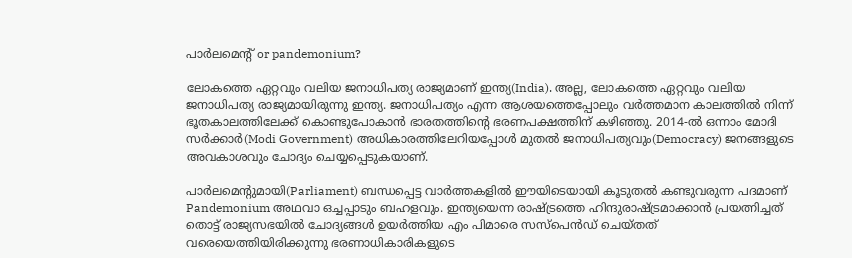പാര്‍ലമെന്റ് or pandemonium?

ലോകത്തെ ഏറ്റവും വലിയ ജനാധിപത്യ രാജ്യമാണ് ഇന്ത്യ(India). അല്ല, ലോകത്തെ ഏറ്റവും വലിയ ജനാധിപത്യ രാജ്യമായിരുന്നു ഇന്ത്യ. ജനാധിപത്യം എന്ന ആശയത്തെപ്പോലും വര്‍ത്തമാന കാലത്തില്‍ നിന്ന് ഭൂതകാലത്തിലേക്ക് കൊണ്ടുപോകാന്‍ ഭാരതത്തിന്റെ ഭരണപക്ഷത്തിന് കഴിഞ്ഞു. 2014-ല്‍ ഒന്നാം മോദി സര്‍ക്കാര്‍(Modi Government) അധികാരത്തിലേറിയപ്പോള്‍ മുതല്‍ ജനാധിപത്യവും(Democracy) ജനങ്ങളുടെ അവകാശവും ചോദ്യം ചെയ്യപ്പെടുകയാണ്.

പാര്‍ലമെന്റുമായി(Parliament) ബന്ധപ്പെട്ട വാര്‍ത്തകളില്‍ ഈയിടെയായി കൂടുതല്‍ കണ്ടുവരുന്ന പദമാണ് Pandemonium അഥവാ ഒച്ചപ്പാടും ബഹളവും. ഇന്ത്യയെന്ന രാഷ്ട്രത്തെ ഹിന്ദുരാഷ്ട്രമാക്കാന്‍ പ്രയത്നിച്ചത് തൊട്ട് രാജ്യസഭയില്‍ ചോദ്യങ്ങള്‍ ഉയര്‍ത്തിയ എം പിമാരെ സസ്പെന്‍ഡ് ചെയ്തത് വരെയെത്തിയിരിക്കുന്നു ഭരണാധികാരികളുടെ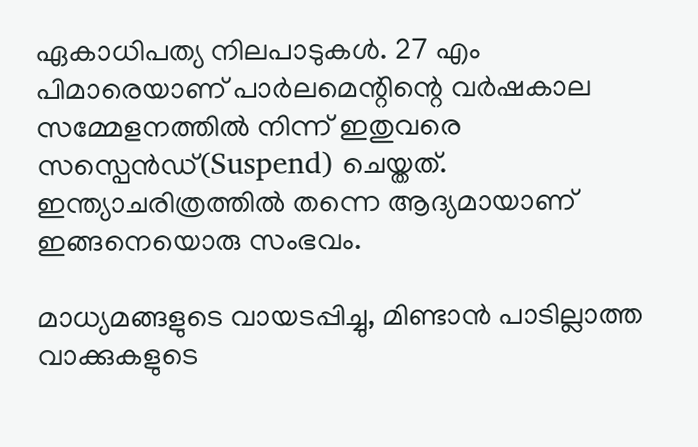ഏകാധിപത്യ നിലപാടുകള്‍. 27 എം പിമാരെയാണ് പാര്‍ലമെന്റിന്റെ വര്‍ഷകാല സമ്മേളനത്തില്‍ നിന്ന് ഇതുവരെ സസ്പെന്‍ഡ്(Suspend) ചെയ്തത്. ഇന്ത്യാചരിത്രത്തില്‍ തന്നെ ആദ്യമായാണ് ഇങ്ങനെയൊരു സംഭവം.

മാധ്യമങ്ങളുടെ വായടപ്പിച്ചു, മിണ്ടാന്‍ പാടില്ലാത്ത വാക്കുകളുടെ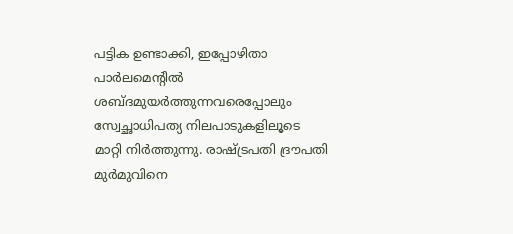പട്ടിക ഉണ്ടാക്കി, ഇപ്പോഴിതാ പാര്‍ലമെന്റില്‍ ശബ്ദമുയര്‍ത്തുന്നവരെപ്പോലും സ്വേച്ഛാധിപത്യ നിലപാടുകളിലൂടെ മാറ്റി നിര്‍ത്തുന്നു. രാഷ്ട്രപതി ദ്രൗപതി മുര്‍മുവിനെ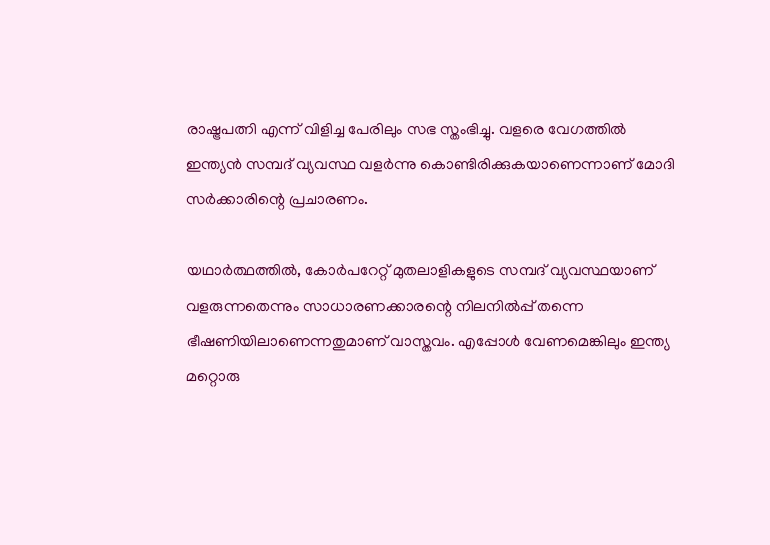രാഷ്ട്രപത്നി എന്ന് വിളിച്ച പേരിലും സഭ സ്തംഭിച്ചു. വളരെ വേഗത്തില്‍ ഇന്ത്യന്‍ സമ്പദ് വ്യവസ്ഥ വളര്‍ന്നു കൊണ്ടിരിക്കുകയാണെന്നാണ് മോദി സര്‍ക്കാരിന്റെ പ്രചാരണം.

യഥാര്‍ത്ഥത്തില്‍, കോര്‍പറേറ്റ് മുതലാളികളുടെ സമ്പദ് വ്യവസ്ഥയാണ് വളരുന്നതെന്നും സാധാരണക്കാരന്റെ നിലനില്‍പ്പ് തന്നെ ഭീഷണിയിലാണെന്നതുമാണ് വാസ്തവം. എപ്പോള്‍ വേണമെങ്കിലും ഇന്ത്യ മറ്റൊരു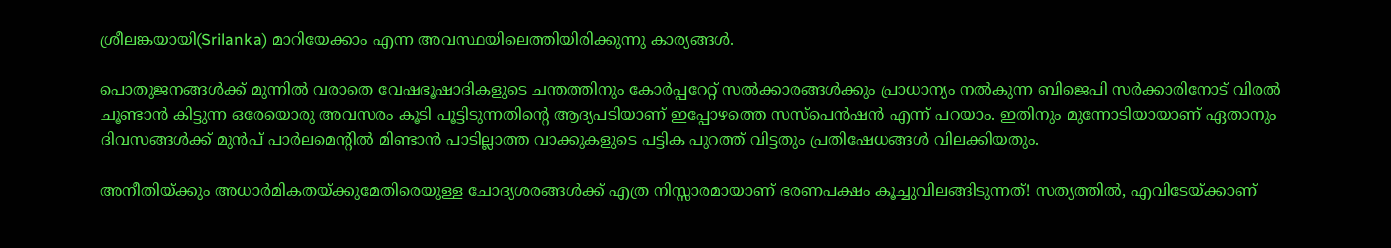ശ്രീലങ്കയായി(Srilanka) മാറിയേക്കാം എന്ന അവസ്ഥയിലെത്തിയിരിക്കുന്നു കാര്യങ്ങള്‍.

പൊതുജനങ്ങള്‍ക്ക് മുന്നില്‍ വരാതെ വേഷഭൂഷാദികളുടെ ചന്തത്തിനും കോര്‍പ്പറേറ്റ് സല്‍ക്കാരങ്ങള്‍ക്കും പ്രാധാന്യം നല്‍കുന്ന ബിജെപി സര്‍ക്കാരിനോട് വിരല്‍ ചൂണ്ടാന്‍ കിട്ടുന്ന ഒരേയൊരു അവസരം കൂടി പൂട്ടിടുന്നതിന്റെ ആദ്യപടിയാണ് ഇപ്പോഴത്തെ സസ്പെന്‍ഷന്‍ എന്ന് പറയാം. ഇതിനും മുന്നോടിയായാണ് ഏതാനും ദിവസങ്ങള്‍ക്ക് മുന്‍പ് പാര്‍ലമെന്റില്‍ മിണ്ടാന്‍ പാടില്ലാത്ത വാക്കുകളുടെ പട്ടിക പുറത്ത് വിട്ടതും പ്രതിഷേധങ്ങള്‍ വിലക്കിയതും.

അനീതിയ്ക്കും അധാര്‍മികതയ്ക്കുമേതിരെയുള്ള ചോദ്യശരങ്ങള്‍ക്ക് എത്ര നിസ്സാരമായാണ് ഭരണപക്ഷം കൂച്ചുവിലങ്ങിടുന്നത്! സത്യത്തില്‍, എവിടേയ്ക്കാണ്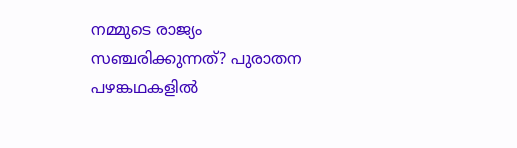നമ്മുടെ രാജ്യം സഞ്ചരിക്കുന്നത്? പുരാതന പഴങ്കഥകളില്‍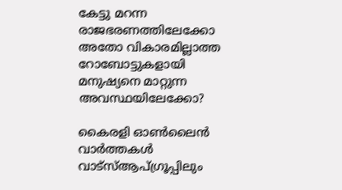കേട്ടു മറന്ന രാജഭരണത്തിലേക്കോ അതോ വികാരമില്ലാത്ത റോബോട്ടുകളായി മനുഷ്യനെ മാറ്റുന്ന അവസ്ഥയിലേക്കോ?

കൈരളി ഓണ്‍ലൈന്‍ വാര്‍ത്തകള്‍ വാട്‌സ്ആപ്ഗ്രൂപ്പിലും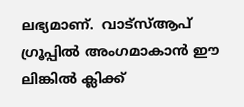ലഭ്യമാണ്.  വാട്‌സ്ആപ് ഗ്രൂപ്പില്‍ അംഗമാകാന്‍ ഈ ലിങ്കില്‍ ക്ലിക്ക്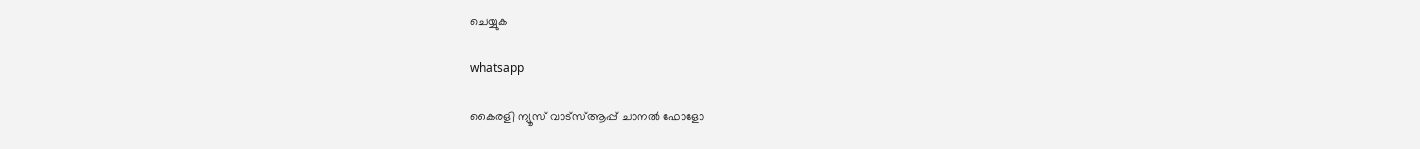ചെയ്യുക

whatsapp

കൈരളി ന്യൂസ് വാട്‌സ്ആപ്പ് ചാനല്‍ ഫോളോ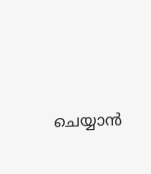ചെയ്യാന്‍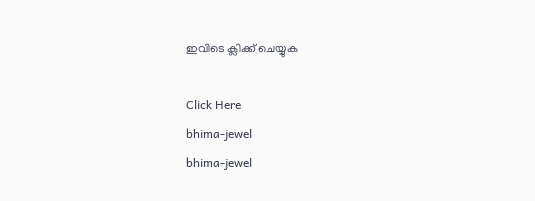ഇവിടെ ക്ലിക്ക് ചെയ്യുക

Click Here
bhima-jewel
bhima-jewel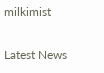milkimist

Latest News